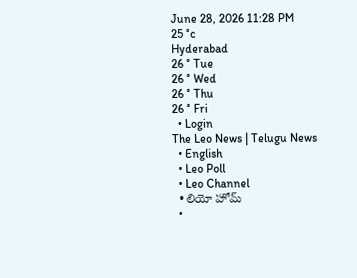June 28, 2026 11:28 PM
25 °c
Hyderabad
26 ° Tue
26 ° Wed
26 ° Thu
26 ° Fri
  • Login
The Leo News | Telugu News
  • English
  • Leo Poll
  • Leo Channel
  • లియో హోమ్
  •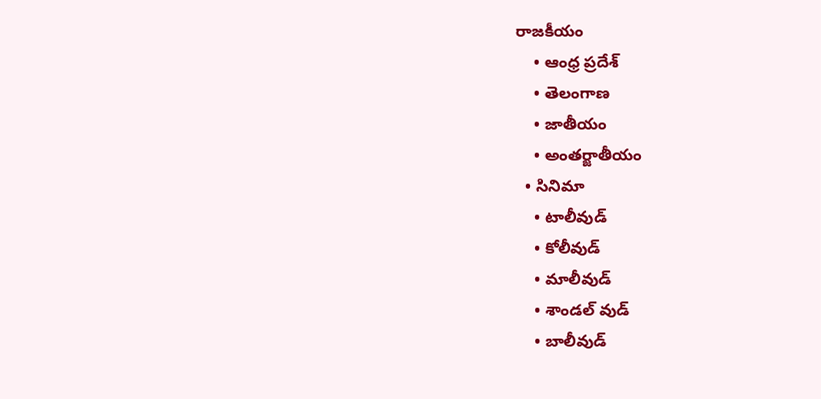రాజకీయం
    • ఆంధ్ర ప్రదేశ్
    • తెలంగాణ
    • జాతీయం
    • అంతర్జాతీయం
  • సినిమా
    • టాలీవుడ్
    • కోలీవుడ్
    • మాలీవుడ్
    • శాండల్ వుడ్
    • బాలీవుడ్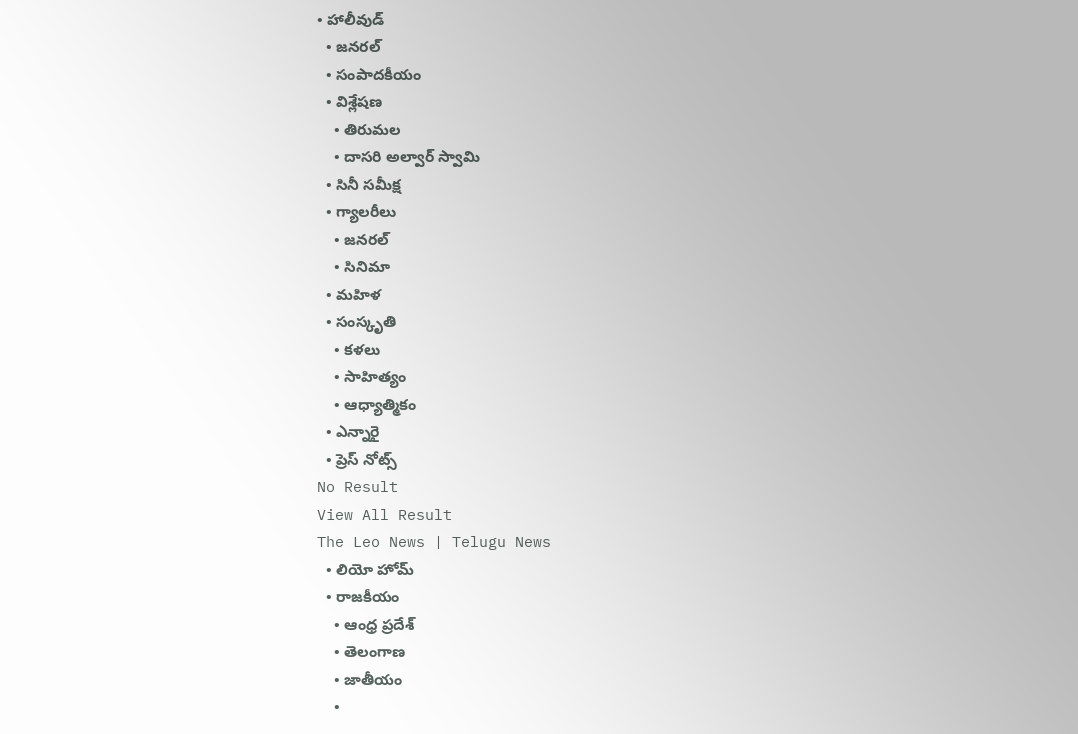• హాలీవుడ్
  • జనరల్
  • సంపాదకీయం
  • విశ్లేషణ
    • తిరుమల
    • దాసరి అల్వార్ స్వామి
  • సినీ సమీక్ష
  • గ్యాలరీలు
    • జనరల్
    • సినిమా
  • మహిళ
  • సంస్కృతి
    • కళలు
    • సాహిత్యం
    • ఆధ్యాత్మికం
  • ఎన్నారై
  • ప్రెస్ నోట్స్
No Result
View All Result
The Leo News | Telugu News
  • లియో హోమ్
  • రాజకీయం
    • ఆంధ్ర ప్రదేశ్
    • తెలంగాణ
    • జాతీయం
    •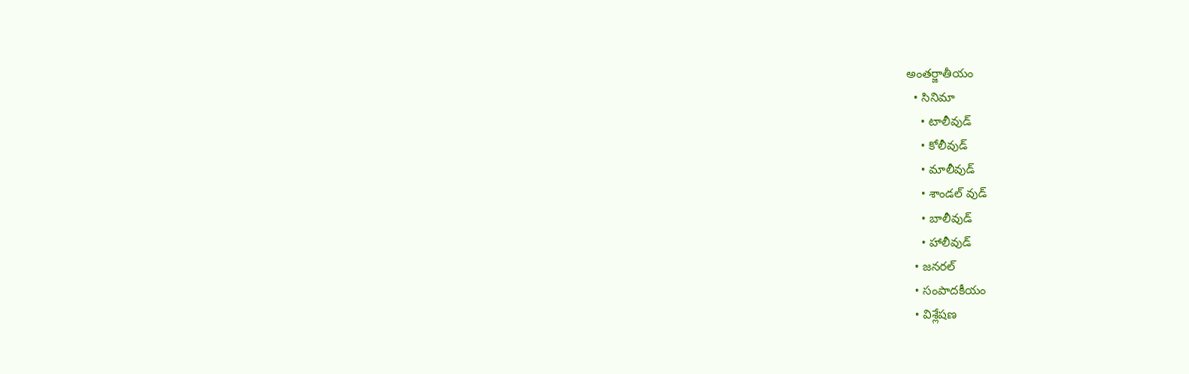అంతర్జాతీయం
  • సినిమా
    • టాలీవుడ్
    • కోలీవుడ్
    • మాలీవుడ్
    • శాండల్ వుడ్
    • బాలీవుడ్
    • హాలీవుడ్
  • జనరల్
  • సంపాదకీయం
  • విశ్లేషణ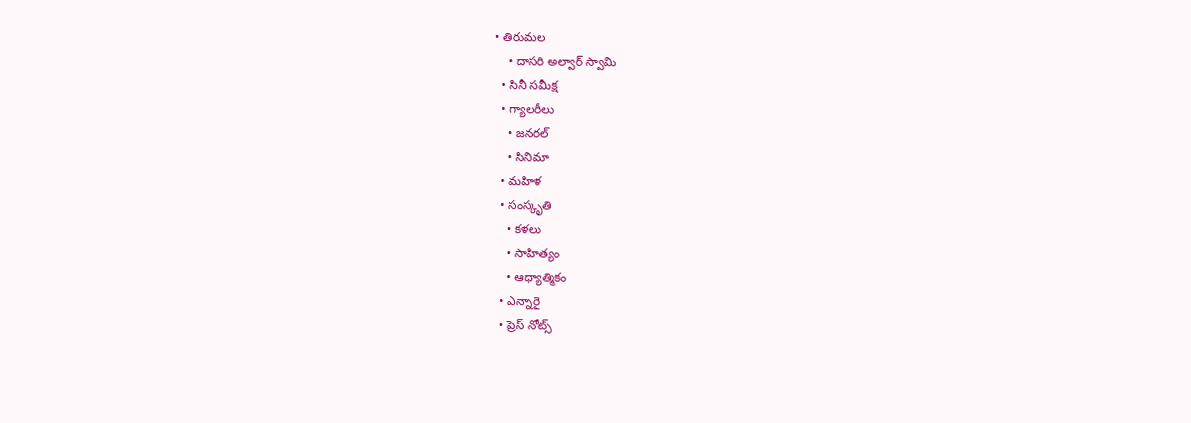• తిరుమల
    • దాసరి అల్వార్ స్వామి
  • సినీ సమీక్ష
  • గ్యాలరీలు
    • జనరల్
    • సినిమా
  • మహిళ
  • సంస్కృతి
    • కళలు
    • సాహిత్యం
    • ఆధ్యాత్మికం
  • ఎన్నారై
  • ప్రెస్ నోట్స్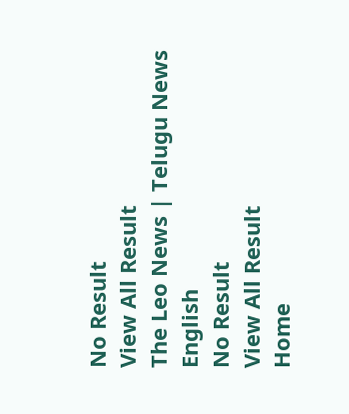No Result
View All Result
The Leo News | Telugu News
English
No Result
View All Result
Home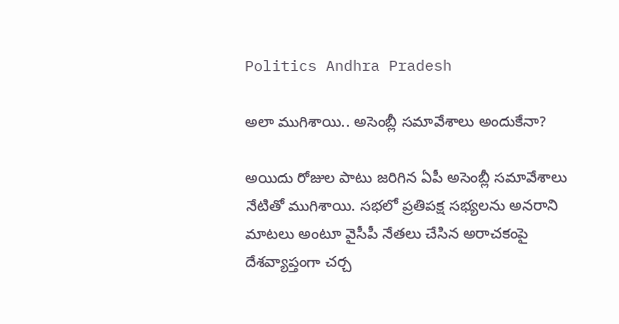Politics Andhra Pradesh

అలా ముగిశాయి.. అసెంబ్లీ సమావేశాలు అందుకేనా?

అయిదు రోజుల పాటు జరిగిన ఏపీ అసెంబ్లీ సమావేశాలు నేటితో ముగిశాయి. సభలో ప్రతిపక్ష సభ్యలను అనరాని మాటలు అంటూ వైసీపీ నేతలు చేసిన అరాచకంపై దేశవ్యాప్తంగా చర్చ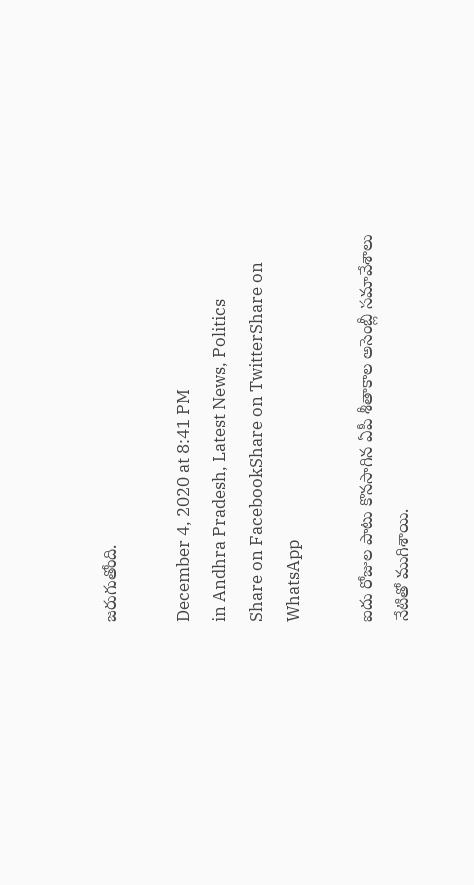జరుగుతోంది.

December 4, 2020 at 8:41 PM
in Andhra Pradesh, Latest News, Politics
Share on FacebookShare on TwitterShare on WhatsApp

ఐదు రోజుల పాటు కొనసాగిన ఏపీ శీతాకాల అసెంబ్లీ సమావేశాలు నేటితో ముగిశాయి.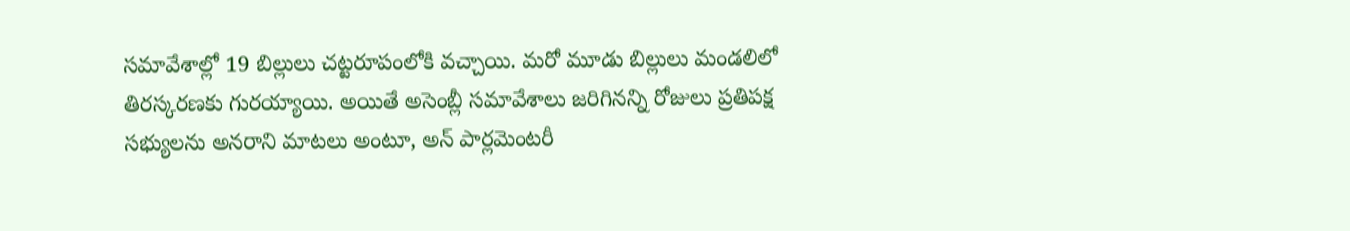సమావేశాల్లో 19 బిల్లులు చట్టరూపంలోకి వచ్చాయి. మరో మూడు బిల్లులు మండలిలో తిరస్కరణకు గురయ్యాయి. అయితే అసెంబ్లీ సమావేశాలు జరిగినన్ని రోజులు ప్రతిపక్ష సభ్యులను అనరాని మాటలు అంటూ, అన్ పార్లమెంటరీ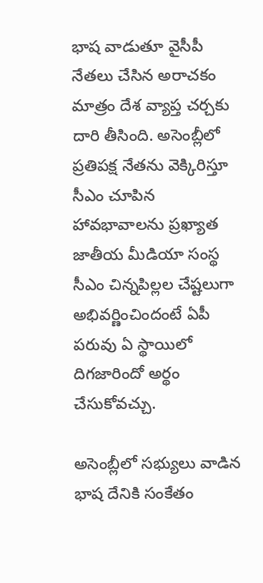భాష వాడుతూ వైసీపీ నేతలు చేసిన అరాచకం మాత్రం దేశ వ్యాప్త చర్చకు దారి తీసింది. అసెంబ్లీలో ప్రతిపక్ష నేతను వెక్కిరిస్తూ సీఎం చూపిన హావభావాలను ప్రఖ్యాత జాతీయ మీడియా సంస్థ సీఎం చిన్నపిల్లల చేష్టలుగా అభివర్ణించిందంటే ఏపీ పరువు ఏ స్థాయిలో దిగజారిందో అర్థం చేసుకోవచ్చు.

అసెంబ్లీలో సభ్యులు వాడిన భాష దేనికి సంకేతం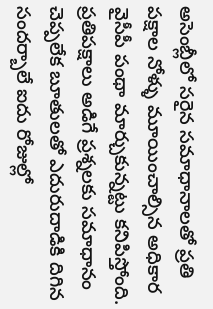అసెంబ్లీలో సరైన సమాధానాలతో ప్రతి పక్షాల నోళ్ళు మూయించాల్సిన అధికార వైసీపీ పంథా మార్చుకున్నట్టు కనిపిస్తోంది. ప్రతిపక్షాలు అడిగే ప్రశ్నలకు సమాధానం చెప్పలేక బూతులతో ఎదురుదాడికి దిగిన సందర్బాలే ఐదు రోజుల్లో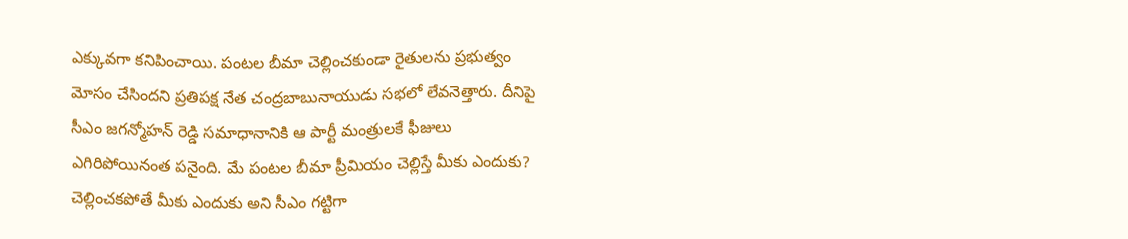ఎక్కువగా కనిపించాయి. పంటల బీమా చెల్లించకుండా రైతులను ప్రభుత్వం మోసం చేసిందని ప్రతిపక్ష నేత చంద్రబాబునాయుడు సభలో లేవనెత్తారు. దీనిపై సీఎం జగన్మోహన్ రెడ్డి సమాధానానికి ఆ పార్టీ మంత్రులకే ఫీజులు ఎగిరిపోయినంత పనైంది. మే పంటల బీమా ప్రీమియం చెల్లిస్తే మీకు ఎందుకు? చెల్లించకపోతే మీకు ఎందుకు అని సీఎం గట్టిగా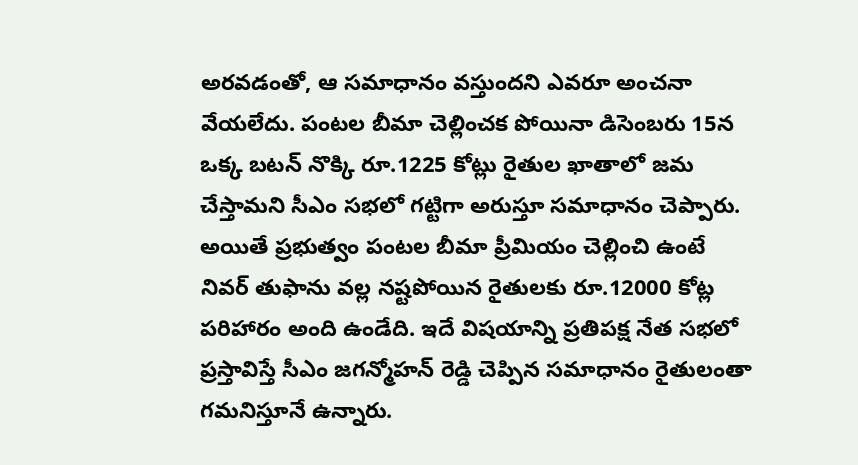అరవడంతో, ఆ సమాధానం వస్తుందని ఎవరూ అంచనా వేయలేదు. పంటల బీమా చెల్లించక పోయినా డిసెంబరు 15న ఒక్క బటన్ నొక్కి రూ.1225 కోట్లు రైతుల ఖాతాలో జమ చేస్తామని సీఎం సభలో గట్టిగా అరుస్తూ సమాధానం చెప్పారు. అయితే ప్రభుత్వం పంటల బీమా ప్రీమియం చెల్లించి ఉంటే నివర్ తుఫాను వల్ల నష్టపోయిన రైతులకు రూ.12000 కోట్ల పరిహారం అంది ఉండేది. ఇదే విషయాన్ని ప్రతిపక్ష నేత సభలో ప్రస్తావిస్తే సీఎం జగన్మోహన్ రెడ్డి చెప్పిన సమాధానం రైతులంతా గమనిస్తూనే ఉన్నారు.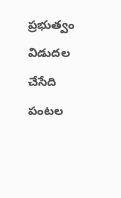ప్రభుత్వం విడుదల చేసేది పంటల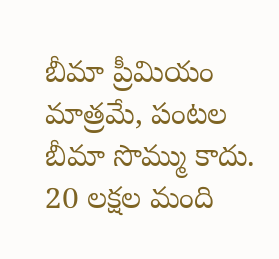బీమా ప్రీమియం మాత్రమే, పంటల బీమా సొమ్ము కాదు. 20 లక్షల మంది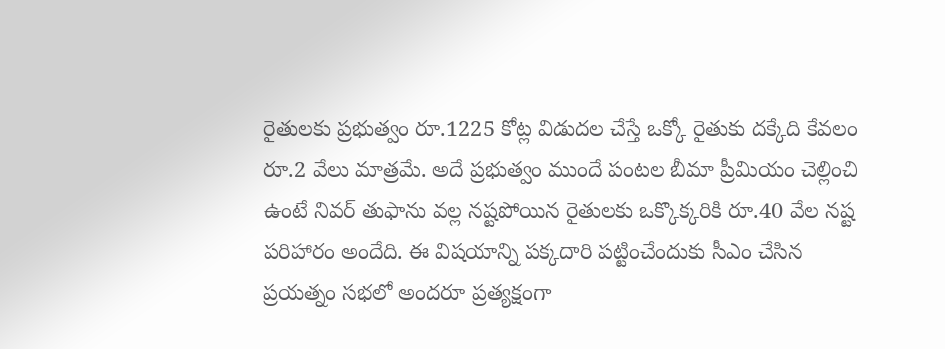రైతులకు ప్రభుత్వం రూ.1225 కోట్ల విడుదల చేస్తే ఒక్కో రైతుకు దక్కేది కేవలం రూ.2 వేలు మాత్రమే. అదే ప్రభుత్వం ముందే పంటల బీమా ప్రీమియం చెల్లించి ఉంటే నివర్ తుఫాను వల్ల నష్టపోయిన రైతులకు ఒక్కొక్కరికి రూ.40 వేల నష్ట పరిహారం అందేది. ఈ విషయాన్ని పక్కదారి పట్టించేందుకు సీఎం చేసిన ప్రయత్నం సభలో అందరూ ప్రత్యక్షంగా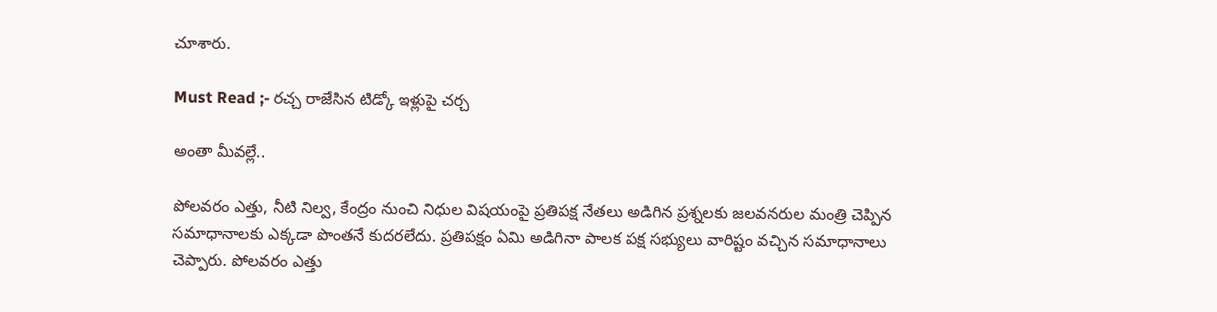చూశారు.

Must Read ;- రచ్చ రాజేసిన టిడ్కో ఇళ్లుపై చర్చ

అంతా మీవల్లే..

పోలవరం ఎత్తు, నీటి నిల్వ, కేంద్రం నుంచి నిధుల విషయంపై ప్రతిపక్ష నేతలు అడిగిన ప్రశ్నలకు జలవనరుల మంత్రి చెప్పిన సమాధానాలకు ఎక్కడా పొంతనే కుదరలేదు. ప్రతిపక్షం ఏమి అడిగినా పాలక పక్ష సభ్యులు వారిష్టం వచ్చిన సమాధానాలు చెప్పారు. పోలవరం ఎత్తు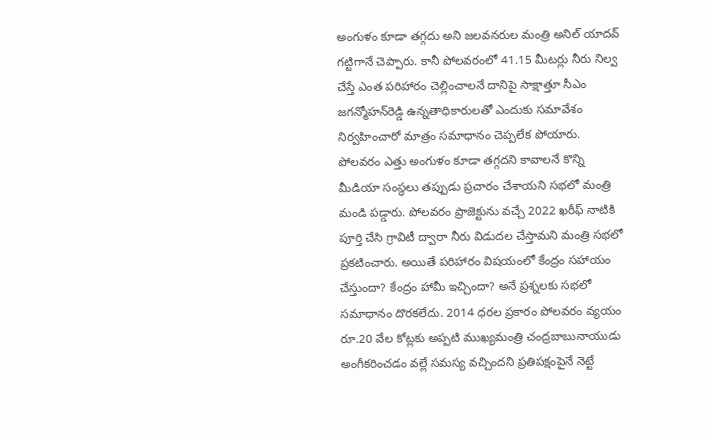అంగుళం కూడా తగ్గదు అని జలవనరుల మంత్రి అనిల్ యాదవ్ గట్టిగానే చెప్పారు. కానీ పోలవరంలో 41.15 మీటర్లు నీరు నిల్వ చేస్తే ఎంత పరిహారం చెల్లించాలనే దానిపై సాక్షాత్తూ సీఎం జగన్మోహన్‌రెడ్డి ఉన్నతాధికారులతో ఎందుకు సమావేశం నిర్వహించారో మాత్రం సమాధానం చెప్పలేక పోయారు. పోలవరం ఎత్తు అంగుళం కూడా తగ్గదని కావాలనే కొన్ని మీడియా సంస్థలు తప్పుడు ప్రచారం చేశాయని సభలో మంత్రి మండి పడ్డారు. పోలవరం ప్రాజెక్టును వచ్చే 2022 ఖరీఫ్ నాటికి పూర్తి చేసి గ్రావిటీ ద్వారా నీరు విడుదల చేస్తామని మంత్రి సభలో ప్రకటించారు. అయితే పరిహారం విషయంలో కేంద్రం సహాయం చేస్తుందా? కేంద్రం హామీ ఇచ్చిందా? అనే ప్రశ్నలకు సభలో సమాధానం దొరకలేదు. 2014 ధరల ప్రకారం పోలవరం వ్యయం రూ.20 వేల కోట్లకు అప్పటి ముఖ్యమంత్రి చంద్రబాబునాయుడు అంగీకరించడం వల్లే సమస్య వచ్చిందని ప్రతిపక్షంపైనే నెట్టే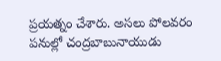ప్రయత్నం చేశారు. అసలు పోలవరం పనుల్లో చంద్రబాబునాయుడు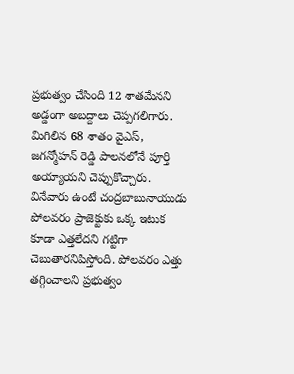ప్రభుత్వం చేసింది 12 శాతమేనని అడ్డంగా అబద్దాలు చెప్పగలిగారు. మిగిలిన 68 శాతం వైఎస్, జగన్మోహన్ రెడ్డి పాలనలోనే పూర్తి అయ్యాయని చెప్పుకొచ్చారు. వినేవారు ఉంటే చంద్రబాబునాయుడు పోలవరం ప్రాజెక్టుకు ఒక్క ఇటుక కూడా ఎత్తలేదని గట్టిగా చెబుతారనిపిస్తోంది. పోలవరం ఎత్తు తగ్గించాలని ప్రభుత్వం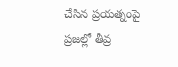చేసిన ప్రయత్నంపై ప్రజల్లో తీవ్ర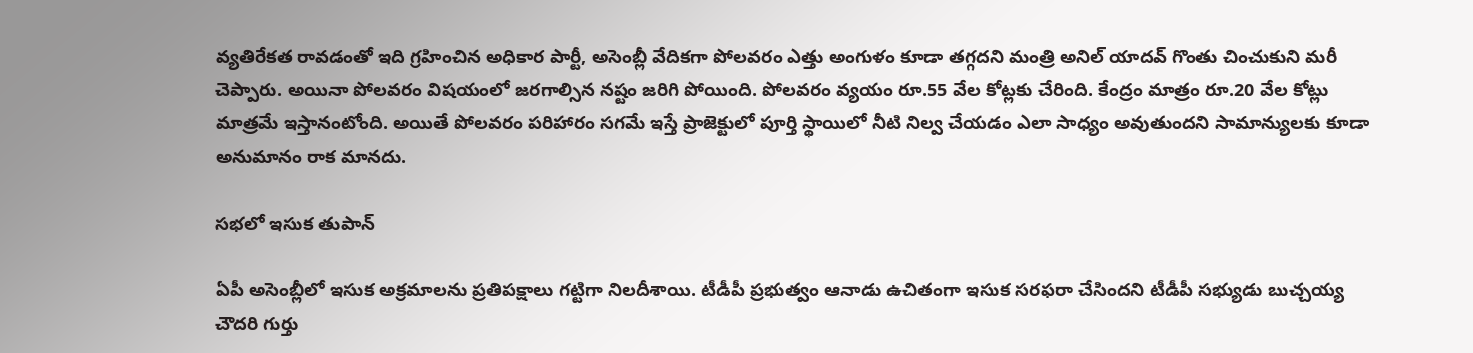వ్యతిరేకత రావడంతో ఇది గ్రహించిన అధికార పార్టీ, అసెంబ్లీ వేదికగా పోలవరం ఎత్తు అంగుళం కూడా తగ్గదని మంత్రి అనిల్ యాదవ్ గొంతు చించుకుని మరీ చెప్పారు. అయినా పోలవరం విషయంలో జరగాల్సిన నష్టం జరిగి పోయింది. పోలవరం వ్యయం రూ.55 వేల కోట్లకు చేరింది. కేంద్రం మాత్రం రూ.20 వేల కోట్లు మాత్రమే ఇస్తానంటోంది. అయితే పోలవరం పరిహారం సగమే ఇస్తే ప్రాజెక్టులో పూర్తి స్థాయిలో నీటి నిల్వ చేయడం ఎలా సాధ్యం అవుతుందని సామాన్యులకు కూడా అనుమానం రాక మానదు.

సభలో ఇసుక తుపాన్

ఏపీ అసెంబ్లీలో ఇసుక అక్రమాలను ప్రతిపక్షాలు గట్టిగా నిలదీశాయి. టీడీపీ ప్రభుత్వం ఆనాడు ఉచితంగా ఇసుక సరఫరా చేసిందని టీడీపీ సభ్యుడు బుచ్చయ్య చౌదరి గుర్తు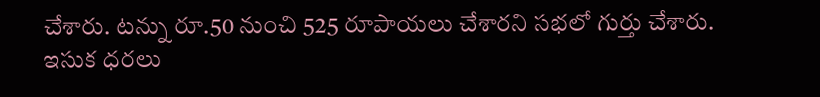చేశారు. టన్ను రూ.50 నుంచి 525 రూపాయలు చేశారని సభలో గుర్తు చేశారు. ఇసుక ధరలు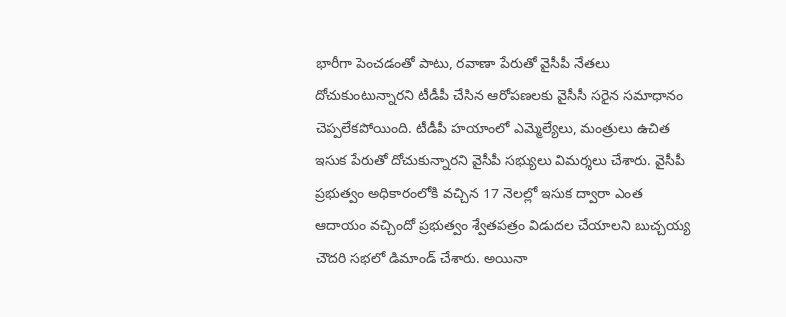భారీగా పెంచడంతో పాటు, రవాణా పేరుతో వైసీపీ నేతలు దోచుకుంటున్నారని టీడీపీ చేసిన ఆరోపణలకు వైసీసీ సరైన సమాధానం చెప్పలేకపోయింది. టీడీపీ హయాంలో ఎమ్మెల్యేలు, మంత్రులు ఉచిత ఇసుక పేరుతో దోచుకున్నారని వైసీపీ సభ్యులు విమర్శలు చేశారు. వైసీపీ ప్రభుత్వం అధికారంలోకి వచ్చిన 17 నెలల్లో ఇసుక ద్వారా ఎంత ఆదాయం వచ్చిందో ప్రభుత్వం శ్వేతపత్రం విడుదల చేయాలని బుచ్చయ్య చౌదరి సభలో డిమాండ్ చేశారు. అయినా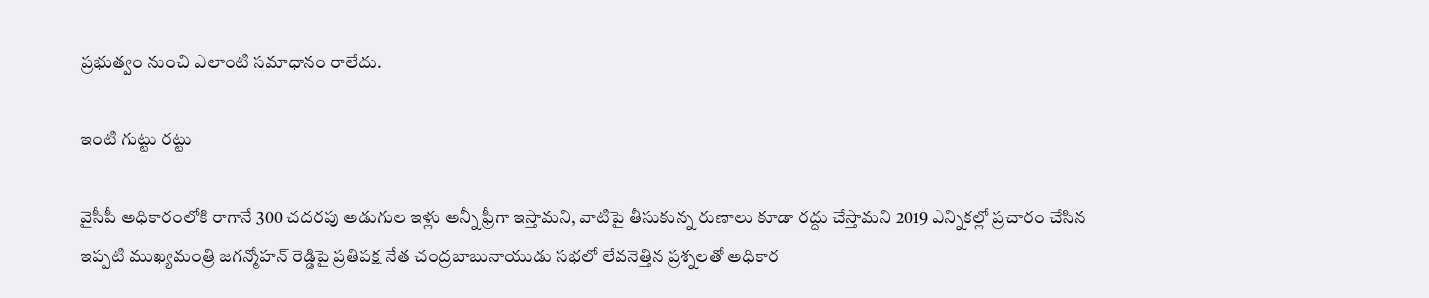ప్రభుత్వం నుంచి ఎలాంటి సమాధానం రాలేదు.

ఇంటి గుట్టు రట్టు

వైసీపీ అధికారంలోకి రాగానే 300 చదరపు అడుగుల ఇళ్లు అన్నీ ఫ్రీగా ఇస్తామని, వాటిపై తీసుకున్న రుణాలు కూడా రద్దు చేస్తామని 2019 ఎన్నికల్లో ప్రచారం చేసిన ఇప్పటి ముఖ్యమంత్రి జగన్మోహన్ రెడ్డిపై ప్రతిపక్ష నేత చంద్రబాబునాయుడు సభలో లేవనెత్తిన ప్రశ్నలతో అధికార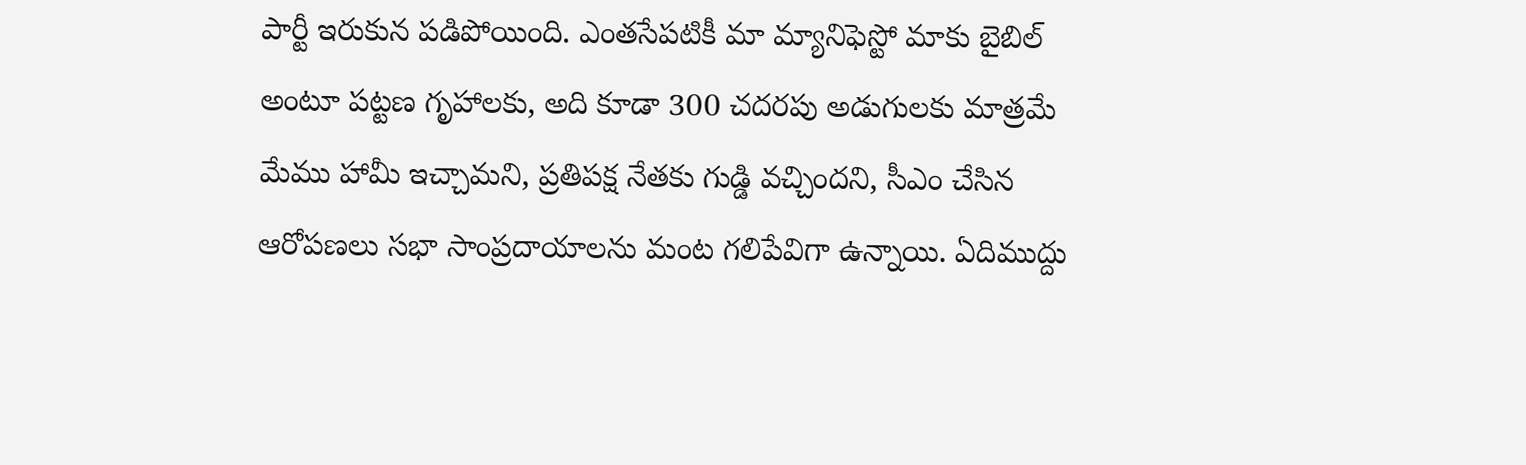పార్టీ ఇరుకున పడిపోయింది. ఎంతసేపటికీ మా మ్యానిఫెస్టో మాకు బైబిల్ అంటూ పట్టణ గృహాలకు, అది కూడా 300 చదరపు అడుగులకు మాత్రమే మేము హామీ ఇచ్చామని, ప్రతిపక్ష నేతకు గుడ్డి వచ్చిందని, సీఎం చేసిన ఆరోపణలు సభా సాంప్రదాయాలను మంట గలిపేవిగా ఉన్నాయి. ఏదిముద్దు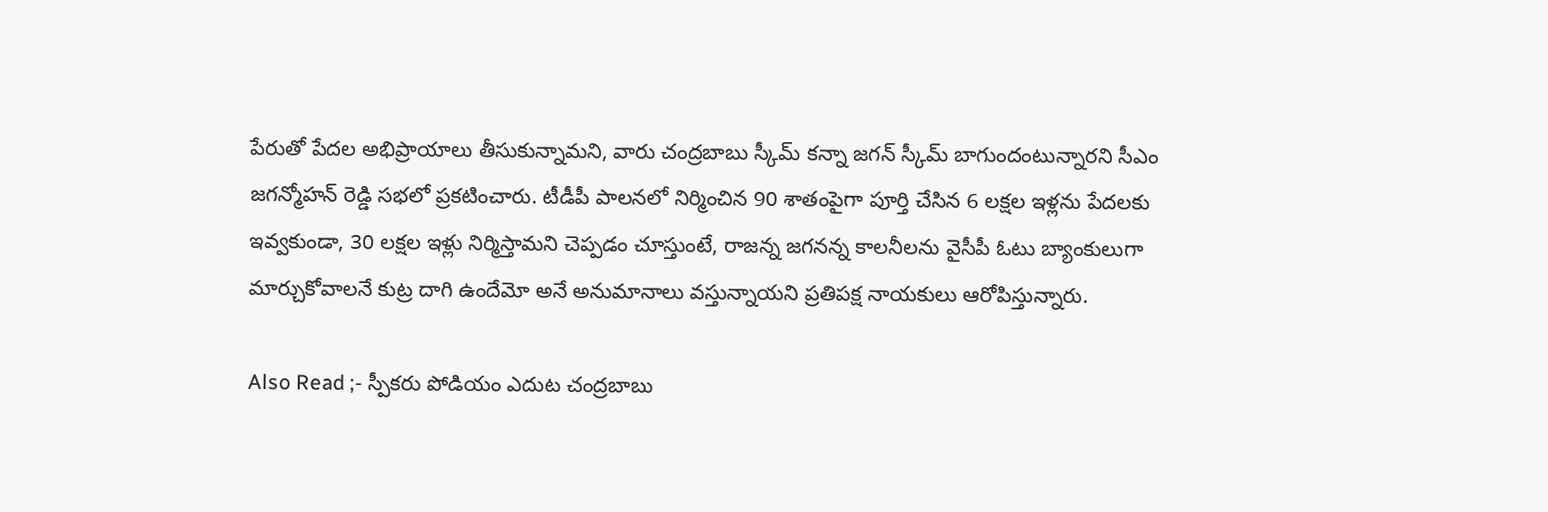పేరుతో పేదల అభిప్రాయాలు తీసుకున్నామని, వారు చంద్రబాబు స్కీమ్ కన్నా జగన్ స్కీమ్ బాగుందంటున్నారని సీఎం జగన్మోహన్ రెడ్డి సభలో ప్రకటించారు. టీడీపీ పాలనలో నిర్మించిన 90 శాతంపైగా పూర్తి చేసిన 6 లక్షల ఇళ్లను పేదలకు ఇవ్వకుండా, 30 లక్షల ఇళ్లు నిర్మిస్తామని చెప్పడం చూస్తుంటే, రాజన్న జగనన్న కాలనీలను వైసీపీ ఓటు బ్యాంకులుగా మార్చుకోవాలనే కుట్ర దాగి ఉందేమో అనే అనుమానాలు వస్తున్నాయని ప్రతిపక్ష నాయకులు ఆరోపిస్తున్నారు.

Also Read ;- స్పీకరు పోడియం ఎదుట చంద్రబాబు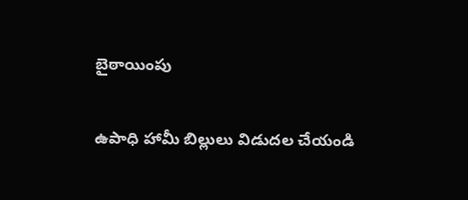బైఠాయింపు

ఉపాధి హామీ బిల్లులు విడుదల చేయండి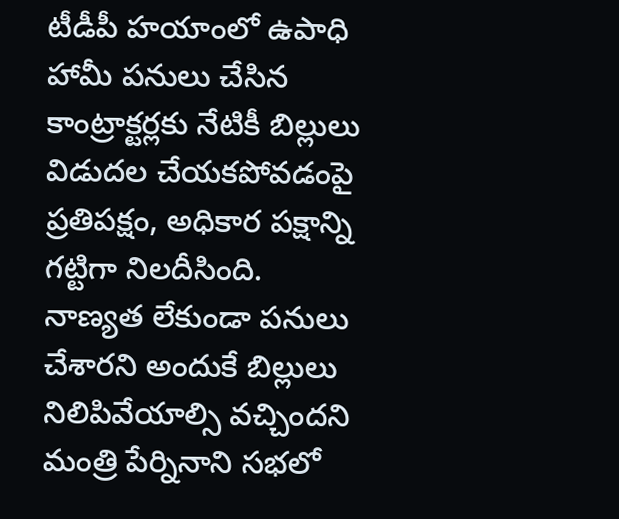టీడీపీ హయాంలో ఉపాధి హామీ పనులు చేసిన కాంట్రాక్టర్లకు నేటికీ బిల్లులు విడుదల చేయకపోవడంపై ప్రతిపక్షం, అధికార పక్షాన్ని గట్టిగా నిలదీసింది.  నాణ్యత లేకుండా పనులు చేశారని అందుకే బిల్లులు నిలిపివేయాల్సి వచ్చిందని మంత్రి పేర్నినాని సభలో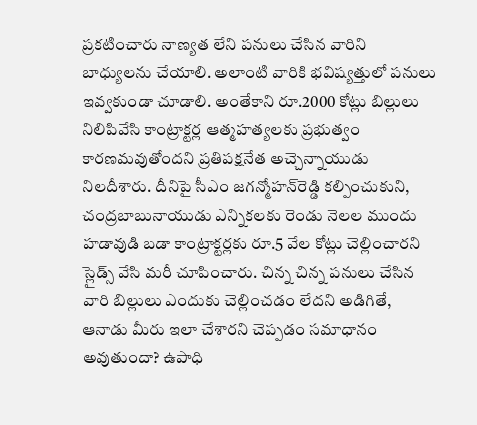ప్రకటించారు నాణ్యత లేని పనులు చేసిన వారిని బాధ్యులను చేయాలి. అలాంటి వారికి భవిష్యత్తులో పనులు ఇవ్వకుండా చూడాలి. అంతేకాని రూ.2000 కోట్లు బిల్లులు నిలిపివేసి కాంట్రాక్టర్ల ఆత్మహత్యలకు ప్రభుత్వం కారణమవుతోందని ప్రతిపక్షనేత అచ్చెన్నాయుడు నిలదీశారు. దీనిపై సీఎం జగన్మోహన్‌రెడ్డి కల్పించుకుని, చంద్రబాబునాయుడు ఎన్నికలకు రెండు నెలల ముందు హడావుడి బడా కాంట్రాక్టర్లకు రూ.5 వేల కోట్లు చెల్లించారని స్లైడ్స్ వేసి మరీ చూపించారు. చిన్న చిన్న పనులు చేసిన వారి బిల్లులు ఎందుకు చెల్లించడం లేదని అడిగితే, ఆనాడు మీరు ఇలా చేశారని చెప్పడం సమాధానం అవుతుందా? ఉపాధి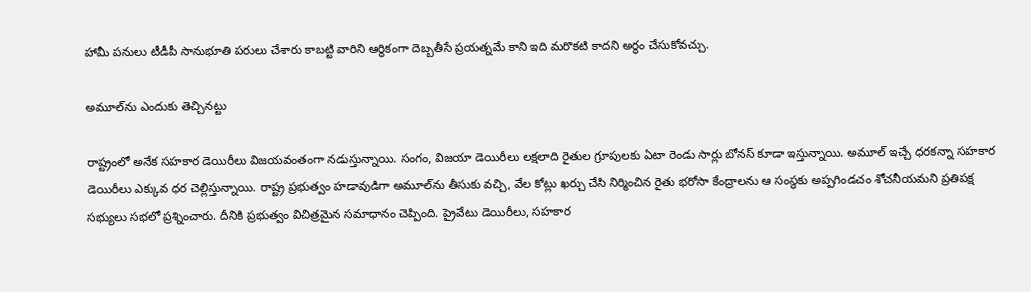హామీ పనులు టీడీపీ సానుభూతి పరులు చేశారు కాబట్టి వారిని ఆర్థికంగా దెబ్బతీసే ప్రయత్నమే కాని ఇది మరొకటి కాదని అర్థం చేసుకోవచ్చు.

అమూల్‌ను ఎందుకు తెచ్చినట్టు

రాష్ట్రంలో అనేక సహకార డెయిరీలు విజయవంతంగా నడుస్తున్నాయి. సంగం, విజయా డెయిరీలు లక్షలాది రైతుల గ్రూపులకు ఏటా రెండు సార్లు బోనస్ కూడా ఇస్తున్నాయి. అమూల్ ఇచ్చే ధరకన్నా సహకార డెయిరీలు ఎక్కువ ధర చెల్లిస్తున్నాయి. రాష్ట్ర ప్రభుత్వం హడావుడిగా అమూల్‌ను తీసుకు వచ్చి, వేల కోట్లు ఖర్చు చేసి నిర్మించిన రైతు భరోసా కేంద్రాలను ఆ సంస్థకు అప్పగిండచం శోచనీయమని ప్రతిపక్ష సభ్యులు సభలో ప్రశ్నించారు. దీనికి ప్రభుత్వం విచిత్రమైన సమాధానం చెప్పింది. ప్రైవేటు డెయిరీలు, సహకార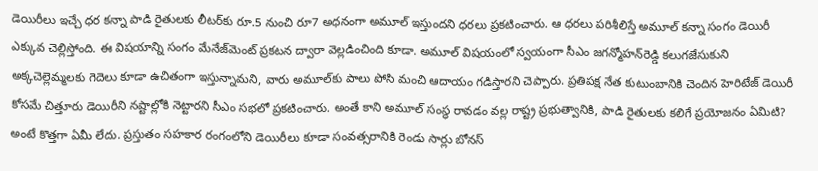డెయిరీలు ఇచ్చే ధర కన్నా పాడి రైతులకు లీటర్‌కు రూ.5 నుంచి రూ7 అధనంగా అమూల్ ఇస్తుందని ధరలు ప్రకటించారు. ఆ ధరలు పరిశీలిస్తే అమూల్ కన్నా సంగం డెయిరీ ఎక్కువ చెల్లిస్తోంది. ఈ విషయాన్ని సంగం మేనేజ్‌మెంట్ ప్రకటన ద్వారా వెల్లడించింది కూడా. అమూల్ విషయంలో స్వయంగా సీఎం జగన్మోహన్‌రెడ్డి కలుగజేసుకుని అక్కచెల్లెమ్మలకు గెదెలు కూడా ఉచితంగా ఇస్తున్నామని, వారు అమూల్‌కు పాలు పోసి మంచి ఆదాయం గడిస్తారని చెప్పారు. ప్రతిపక్ష నేత కుటుంబానికి చెందిన హెరిటేజ్ డెయిరీ కోసమే చిత్తూరు డెయిరీని నష్టాల్లోకి నెట్టారని సీఎం సభలో ప్రకటించారు. అంతే కాని అమూల్ సంస్థ రావడం వల్ల రాష్ట్ర ప్రభుత్వానికి, పాడి రైతులకు కలిగే ప్రయోజనం ఏమిటి? అంటే కొత్తగా ఏమీ లేదు. ప్రస్తుతం సహకార రంగంలోని డెయిరీలు కూడా సంవత్సరానికి రెండు సార్లు బోనస్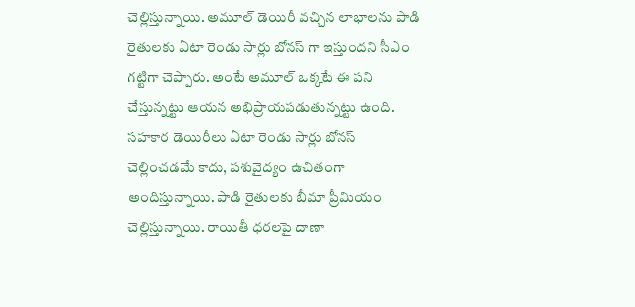చెల్లిస్తున్నాయి. అమూల్ డెయిరీ వచ్చిన లాభాలను పాడి రైతులకు ఏటా రెండు సార్లు బోనస్ గా ఇస్తుందని సీఎం గట్టిగా చెప్పారు. అంటే అమూల్ ఒక్కటే ఈ పని చేస్తున్నట్టు ఆయన అభిప్రాయపడుతున్నట్టు ఉంది. సహకార డెయిరీలు ఏటా రెండు సార్లు బోనస్ చెల్లించడమే కాదు, పశువైద్యం ఉచితంగా అందిస్తున్నాయి. పాడి రైతులకు బీమా ప్రీమియం చెల్లిస్తున్నాయి. రాయితీ ధరలపై దాణా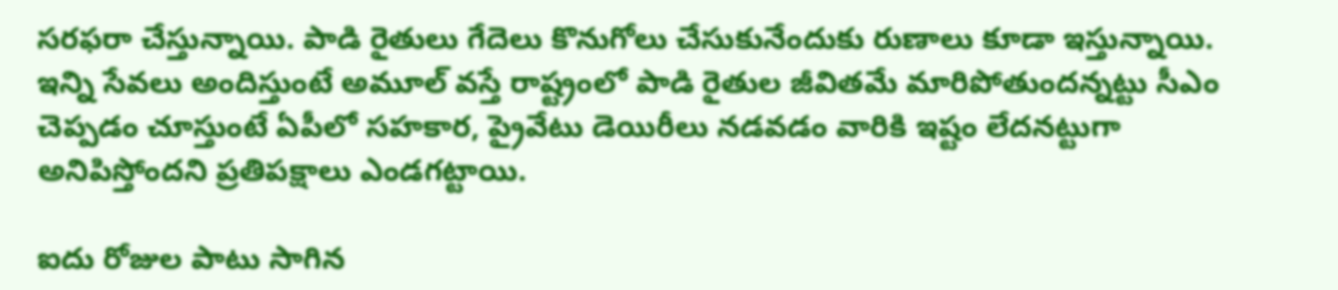సరఫరా చేస్తున్నాయి. పాడి రైతులు గేదెలు కొనుగోలు చేసుకునేందుకు రుణాలు కూడా ఇస్తున్నాయి. ఇన్ని సేవలు అందిస్తుంటే అమూల్ వస్తే రాష్ట్రంలో పాడి రైతుల జీవితమే మారిపోతుందన్నట్టు సీఎం చెప్పడం చూస్తుంటే ఏపీలో సహకార, ప్రైవేటు డెయిరీలు నడవడం వారికి ఇష్టం లేదనట్టుగా అనిపిస్తోందని ప్రతిపక్షాలు ఎండగట్టాయి.

ఐదు రోజుల పాటు సాగిన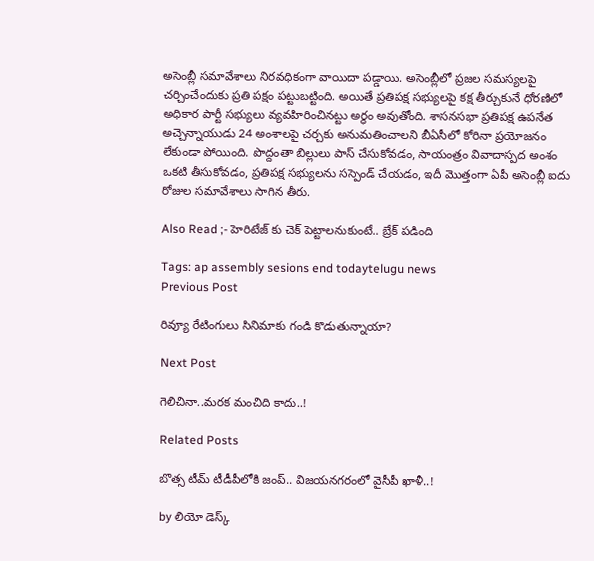అసెంబ్లీ సమావేశాలు నిరవధికంగా వాయిదా పడ్డాయి. అసెంబ్లీలో ప్రజల సమస్యలపై చర్చించేందుకు ప్రతి పక్షం పట్టుబట్టింది. అయితే ప్రతిపక్ష సభ్యులపై కక్ష తీర్చుకునే ధోరణిలో అధికార పార్టీ సభ్యులు వ్యవహిరించినట్టు అర్థం అవుతోంది. శాసనసభా ప్రతిపక్ష ఉపనేత అచ్చెన్నాయుడు 24 అంశాలపై చర్చకు అనుమతించాలని బీఏసీలో కోరినా ప్రయోజనం లేకుండా పోయింది. పొద్దంతా బిల్లులు పాస్ చేసుకోవడం, సాయంత్రం వివాదాస్పద అంశం ఒకటి తీసుకోవడం, ప్రతిపక్ష సభ్యులను సస్పెండ్ చేయడం, ఇదీ మొత్తంగా ఏపీ అసెంబ్లీ ఐదు రోజుల సమావేశాలు సాగిన తీరు.

Also Read ;- హెరిటేజ్ కు చెక్ పెట్టాలనుకుంటే.. బ్రేక్ పడింది

Tags: ap assembly sesions end todaytelugu news
Previous Post

రివ్యూ రేటింగులు సినిమాకు గండి కొడుతున్నాయా?

Next Post

గెలిచినా..మరక మంచిది కాదు..!

Related Posts

బొత్స టీమ్‌ టీడీపీలోకి జంప్‌.. విజయనగరంలో వైసీపీ ఖాళీ..!

by లియో డెస్క్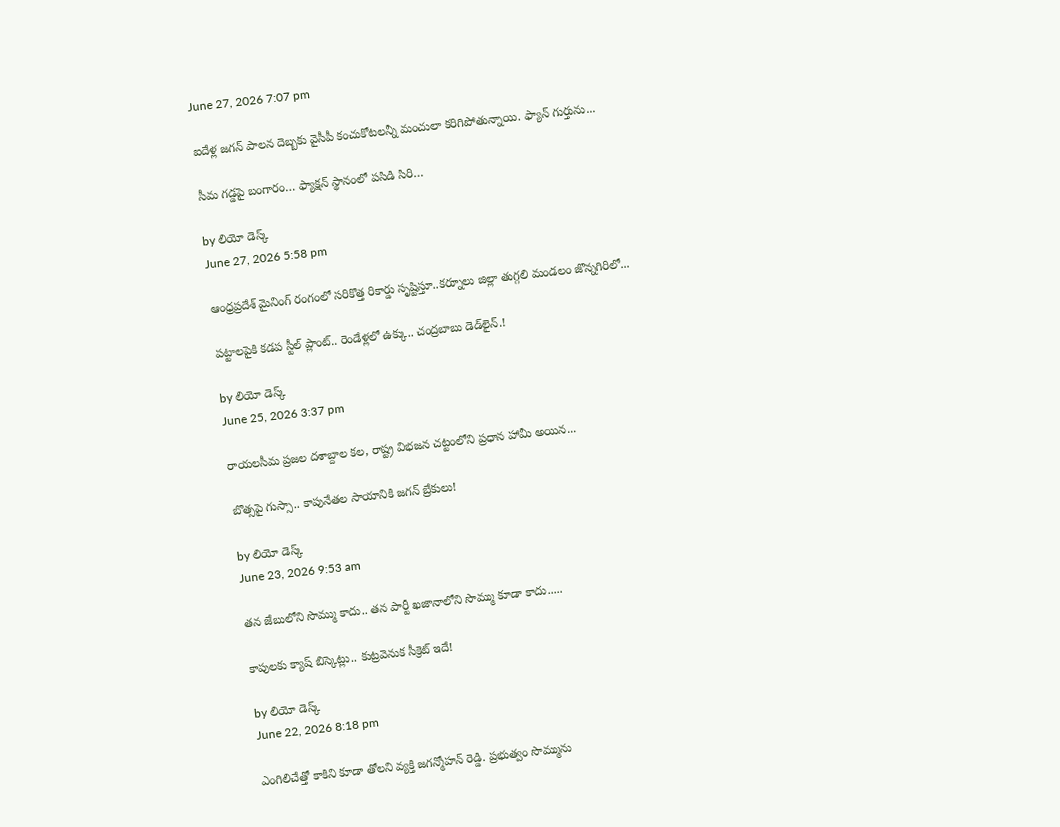June 27, 2026 7:07 pm

ఐదేళ్ల జగన్‌ పాలన దెబ్బకు వైసీపీ కంచుకోటలన్నీ మంచులా కరిగిపోతున్నాయి. ఫ్యాన్‌ గుర్తును...

సీమ గడ్డపై బంగారం… ఫ్యాక్షన్‌ స్థానంలో పసిడి సిరి…

by లియో డెస్క్
June 27, 2026 5:58 pm

ఆంధ్రప్రదేశ్ మైనింగ్ రంగంలో సరికొత్త రికార్డు సృష్టిస్తూ..కర్నూలు జిల్లా తుగ్గలి మండలం జొన్నగిరిలో...

పట్టాలపైకి కడప స్టీల్‌ ప్లాంట్‌.. రెండేళ్లలో ఉక్కు.. చంద్రబాబు డెడ్‌లైన్.!

by లియో డెస్క్
June 25, 2026 3:37 pm

రాయలసీమ ప్రజల దశాబ్దాల కల, రాష్ట్ర విభజన చట్టంలోని ప్రధాన హామీ అయిన...

బొత్సపై గుస్సా.. కాపునేతల సాయానికి జగన్ బ్రేకులు!

by లియో డెస్క్
June 23, 2026 9:53 am

తన జేబులోని సొమ్ము కాదు.. తన పార్టీ ఖజానాలోని సొమ్ము కూడా కాదు.....

కాపులకు క్యాష్ బిస్కెట్లు.. కుట్రవెనుక సీక్రెట్ ఇదే!

by లియో డెస్క్
June 22, 2026 8:18 pm

ఎంగిలిచేత్తో కాకిని కూడా తోలని వ్యక్తి జగన్మోహన్ రెడ్డి. ప్రభుత్వం సొమ్మును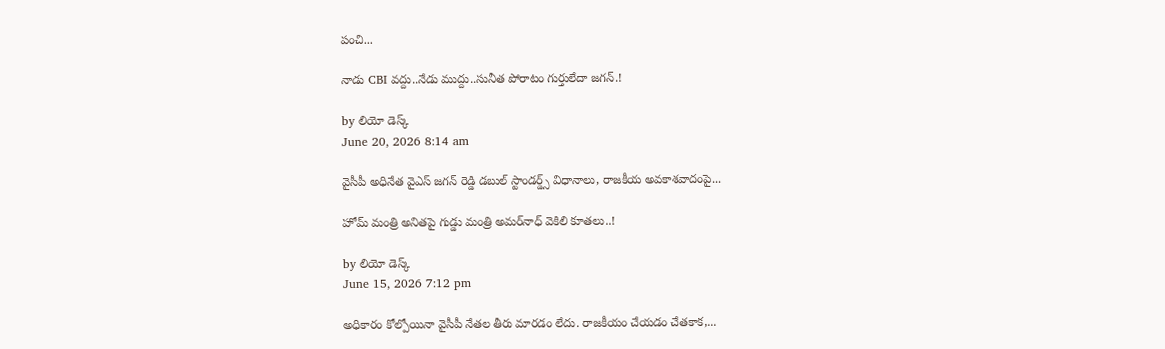పంచి...

నాడు CBI వద్దు..నేడు ముద్దు..సునీత పోరాటం గుర్తులేదా జగన్.!

by లియో డెస్క్
June 20, 2026 8:14 am

వైసీపీ అధినేత వైఎస్ జగన్ రెడ్డి డబుల్ స్టాండర్డ్స్‌ విధానాలు, రాజకీయ అవకాశవాదంపై...

హోమ్‌ మంత్రి అనితపై గుడ్డు మంత్రి అమర్‌నాధ్‌ వెకిలి కూతలు..!

by లియో డెస్క్
June 15, 2026 7:12 pm

అధికారం కోల్పోయినా వైసీపీ నేతల తీరు మారడం లేదు. రాజకీయం చేయడం చేతకాక,...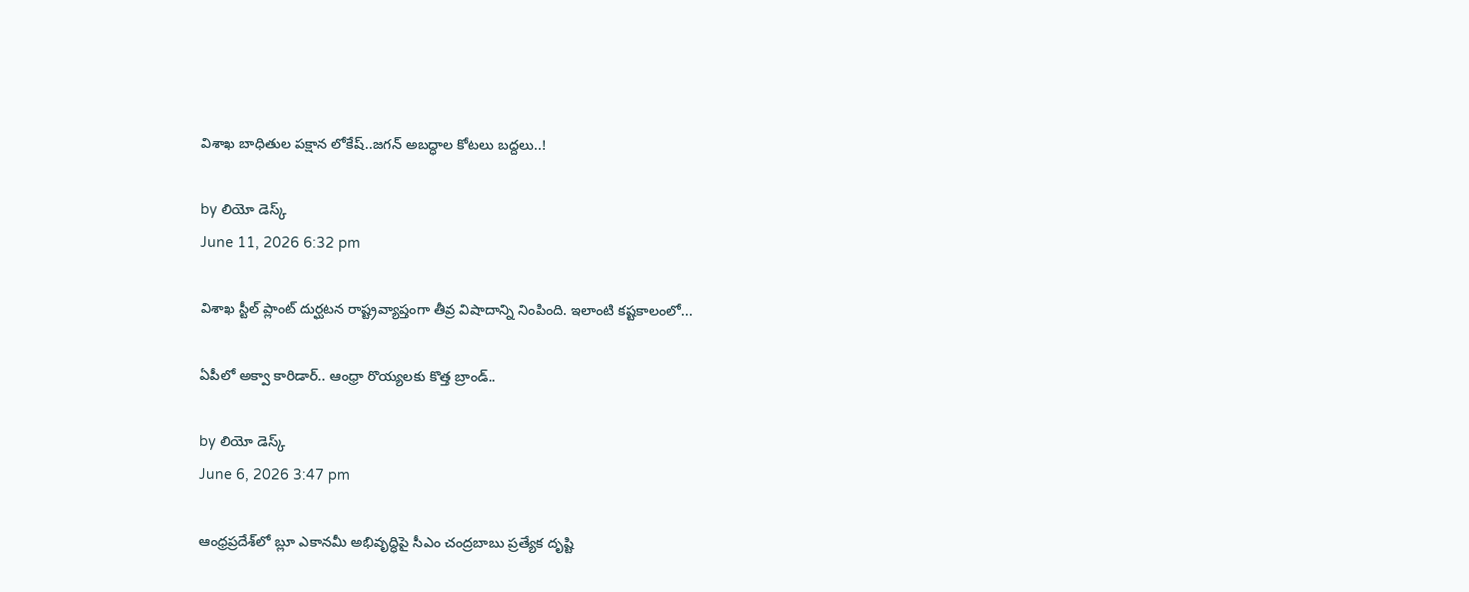విశాఖ బాధితుల పక్షాన లోకేష్..జగన్ అబద్ధాల కోటలు బద్దలు..!

by లియో డెస్క్
June 11, 2026 6:32 pm

విశాఖ స్టీల్ ప్లాంట్ దుర్ఘటన రాష్ట్రవ్యాప్తంగా తీవ్ర విషాదాన్ని నింపింది. ఇలాంటి కష్టకాలంలో...

ఏపీలో అక్వా కారిడార్‌.. ఆంధ్రా రొయ్యలకు కొత్త బ్రాండ్‌..

by లియో డెస్క్
June 6, 2026 3:47 pm

ఆంధ్రప్రదేశ్‌లో బ్లూ ఎకానమీ అభివృద్ధిపై సీఎం చంద్రబాబు ప్రత్యేక దృష్టి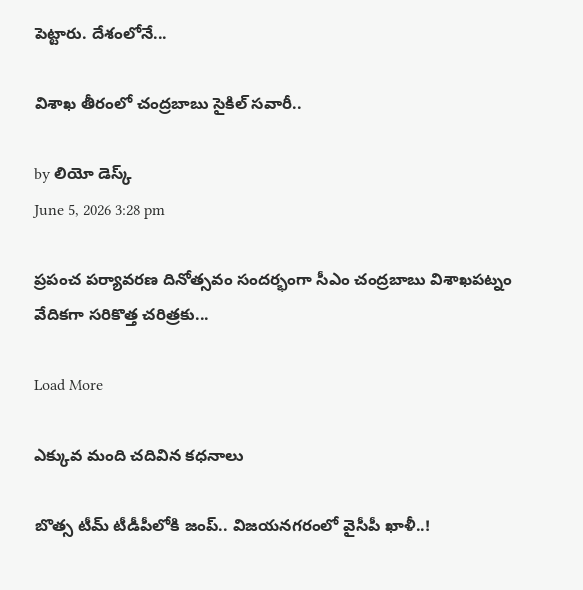పెట్టారు. దేశంలోనే...

విశాఖ తీరంలో చంద్రబాబు సైకిల్‌ సవారీ..

by లియో డెస్క్
June 5, 2026 3:28 pm

ప్రపంచ పర్యావరణ దినోత్సవం సందర్భంగా సీఎం చంద్రబాబు విశాఖపట్నం వేదికగా సరికొత్త చరిత్రకు...

Load More

ఎక్కువ మంది చదివిన కధనాలు

బొత్స టీమ్‌ టీడీపీలోకి జంప్‌.. విజయనగరంలో వైసీపీ ఖాళీ..!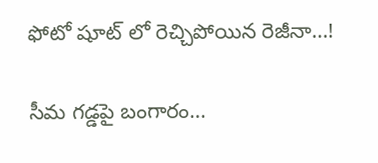ఫోటో షూట్ లో రెచ్చిపోయిన రెజీనా…!

సీమ గడ్డపై బంగారం…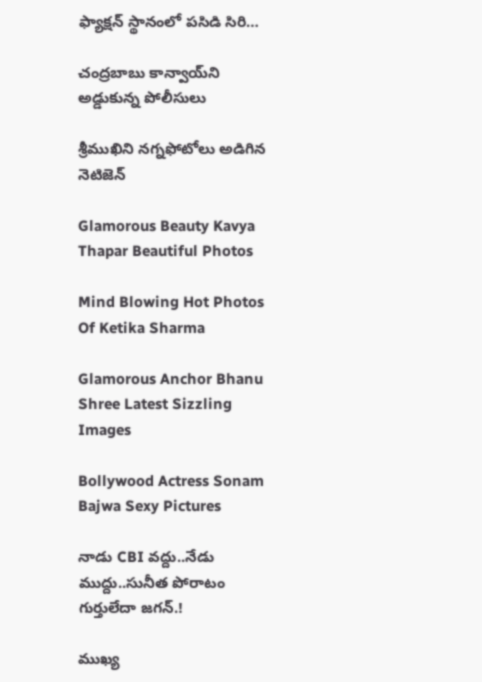ఫ్యాక్షన్‌ స్థానంలో పసిడి సిరి…

చంద్రబాబు కాన్వాయ్‌ని అడ్డుకున్న పోలీసులు

శ్రీముఖిని నగ్నఫోటోలు అడిగిన నెటిజెన్

Glamorous Beauty Kavya Thapar Beautiful Photos

Mind Blowing Hot Photos Of Ketika Sharma

Glamorous Anchor Bhanu Shree Latest Sizzling Images

Bollywood Actress Sonam Bajwa Sexy Pictures

నాడు CBI వద్దు..నేడు ముద్దు..సునీత పోరాటం గుర్తులేదా జగన్.!

ముఖ్య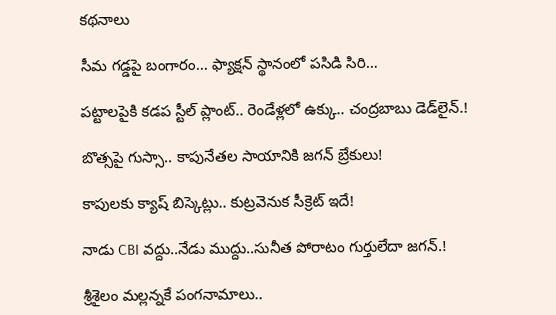కథనాలు

సీమ గడ్డపై బంగారం… ఫ్యాక్షన్‌ స్థానంలో పసిడి సిరి…

పట్టాలపైకి కడప స్టీల్‌ ప్లాంట్‌.. రెండేళ్లలో ఉక్కు.. చంద్రబాబు డెడ్‌లైన్.!

బొత్సపై గుస్సా.. కాపునేతల సాయానికి జగన్ బ్రేకులు!

కాపులకు క్యాష్ బిస్కెట్లు.. కుట్రవెనుక సీక్రెట్ ఇదే!

నాడు CBI వద్దు..నేడు ముద్దు..సునీత పోరాటం గుర్తులేదా జగన్.!

శ్రీశైలం మల్లన్నకే పంగనామాలు..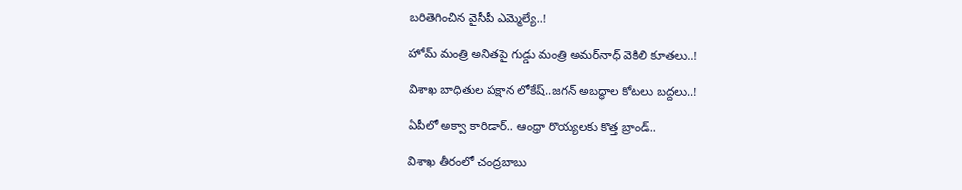బరితెగించిన వైసీపీ ఎమ్మెల్యే..!

హోమ్‌ మంత్రి అనితపై గుడ్డు మంత్రి అమర్‌నాధ్‌ వెకిలి కూతలు..!

విశాఖ బాధితుల పక్షాన లోకేష్..జగన్ అబద్ధాల కోటలు బద్దలు..!

ఏపీలో అక్వా కారిడార్‌.. ఆంధ్రా రొయ్యలకు కొత్త బ్రాండ్‌..

విశాఖ తీరంలో చంద్రబాబు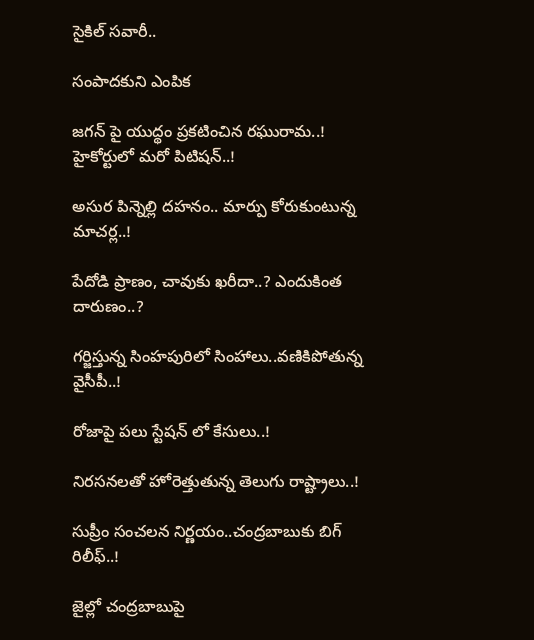సైకిల్‌ సవారీ..

సంపాదకుని ఎంపిక

జగన్ పై యుద్థం ప్రకటించిన రఘురామ..! హైకోర్టులో మరో పిటిషన్..!

అసుర పిన్నెల్లి దహనం.. మార్పు కోరుకుంటున్న మాచర్ల..!

పేదోడి ప్రాణం, చావుకు ఖరీదా..? ఎందుకింత దారుణం..?

గర్జిస్తున్న సింహపురిలో సింహాలు..వణికిపోతున్న వైసీపీ..!

రోజాపై పలు స్టేషన్ లో కేసులు..!

నిరసనలతో హోరెత్తుతున్న తెలుగు రాష్ట్రాలు..!

సుప్రీం సంచలన నిర్ణయం..చంద్రబాబుకు బిగ్ రిలీఫ్..!

జైల్లో చంద్రబాబుపై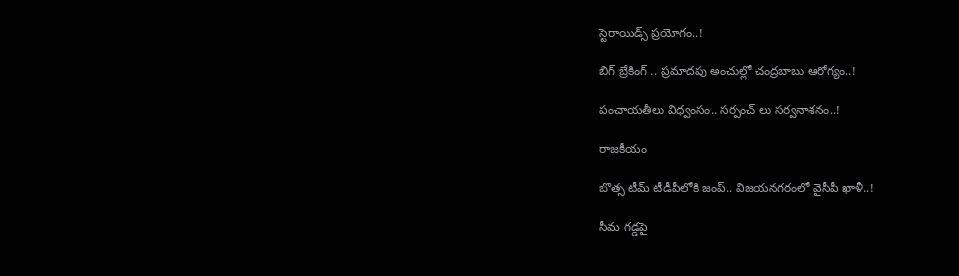స్టెరాయిడ్స్ ప్రయోగం..!

బిగ్ బ్రేకింగ్ .. ప్రమాదపు అంచుల్లో చంద్రబాబు ఆరోగ్యం..!

పంచాయతీలు విధ్వంసం.. సర్పంచ్ లు సర్వనాశనం..!

రాజకీయం

బొత్స టీమ్‌ టీడీపీలోకి జంప్‌.. విజయనగరంలో వైసీపీ ఖాళీ..!

సీమ గడ్డపై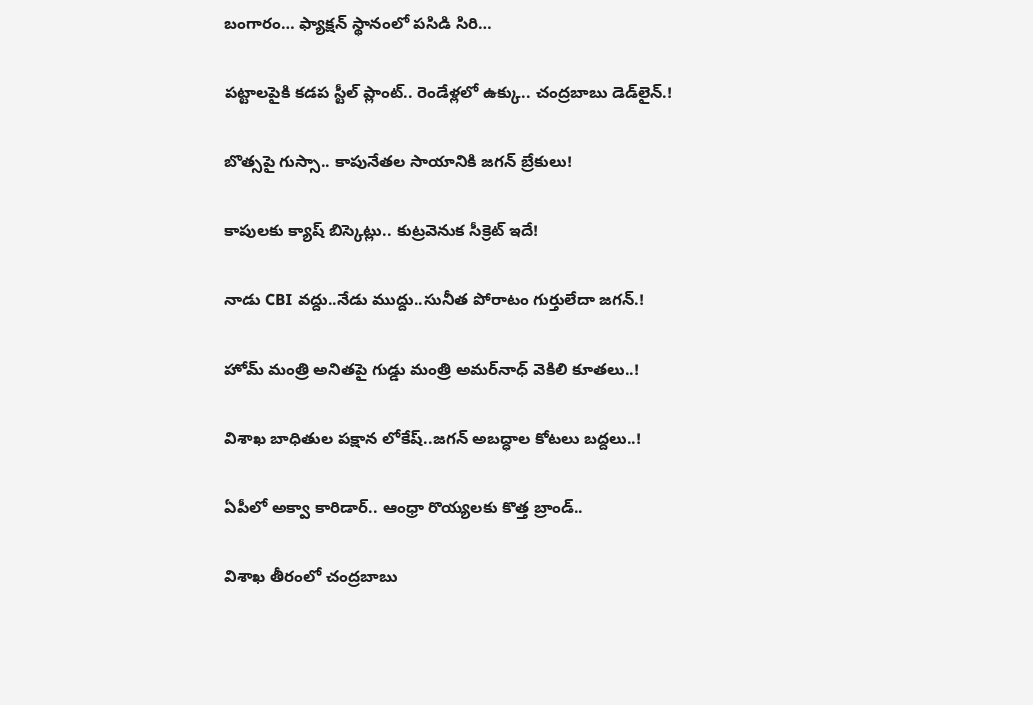బంగారం… ఫ్యాక్షన్‌ స్థానంలో పసిడి సిరి…

పట్టాలపైకి కడప స్టీల్‌ ప్లాంట్‌.. రెండేళ్లలో ఉక్కు.. చంద్రబాబు డెడ్‌లైన్.!

బొత్సపై గుస్సా.. కాపునేతల సాయానికి జగన్ బ్రేకులు!

కాపులకు క్యాష్ బిస్కెట్లు.. కుట్రవెనుక సీక్రెట్ ఇదే!

నాడు CBI వద్దు..నేడు ముద్దు..సునీత పోరాటం గుర్తులేదా జగన్.!

హోమ్‌ మంత్రి అనితపై గుడ్డు మంత్రి అమర్‌నాధ్‌ వెకిలి కూతలు..!

విశాఖ బాధితుల పక్షాన లోకేష్..జగన్ అబద్ధాల కోటలు బద్దలు..!

ఏపీలో అక్వా కారిడార్‌.. ఆంధ్రా రొయ్యలకు కొత్త బ్రాండ్‌..

విశాఖ తీరంలో చంద్రబాబు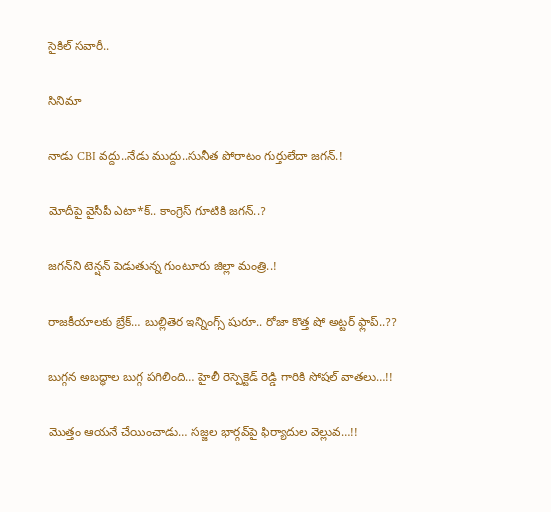సైకిల్‌ సవారీ..

సినిమా

నాడు CBI వద్దు..నేడు ముద్దు..సునీత పోరాటం గుర్తులేదా జగన్.!

మోదీపై వైసీపీ ఎటా*క్.. కాంగ్రెస్ గూటికి జగన్..?

జగన్‌ని టెన్షన్‌ పెడుతున్న గుంటూరు జిల్లా మంత్రి..!

రాజకీయాలకు బ్రేక్… బుల్లితెర ఇన్నింగ్స్ షురూ.. రోజా కొత్త షో అట్టర్ ఫ్లాప్..??

బుగ్గన అబద్ధాల బుగ్గ పగిలింది… హైలీ రెస్పెక్టెడ్‌ రెడ్డి గారికి సోషల్‌ వాతలు…!!

మొత్తం ఆయనే చేయించాడు… సజ్జల భార్గవ్‌పై ఫిర్యాదుల వెల్లువ…!!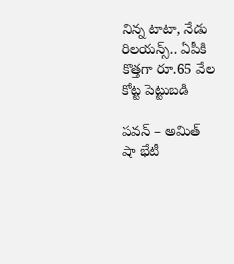నిన్న టాటా, నేడు రిలయన్స్.. ఏపీకి కొత్తగా రూ.65 వేల కోట్ట పెట్టుబడి

పవన్‌ – అమిత్‌ షా భేటీ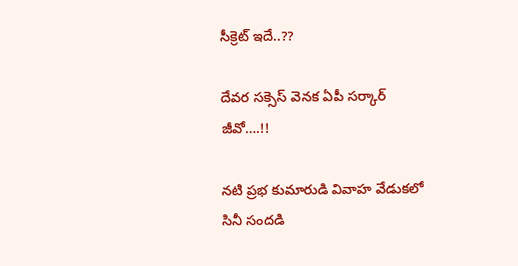సీక్రెట్‌ ఇదే..??

దేవర సక్సెస్‌ వెనక ఏపీ సర్కార్‌ జీవో….!!

నటి ప్రభ కుమారుడి వివాహ వేడుకలో సినీ సందడి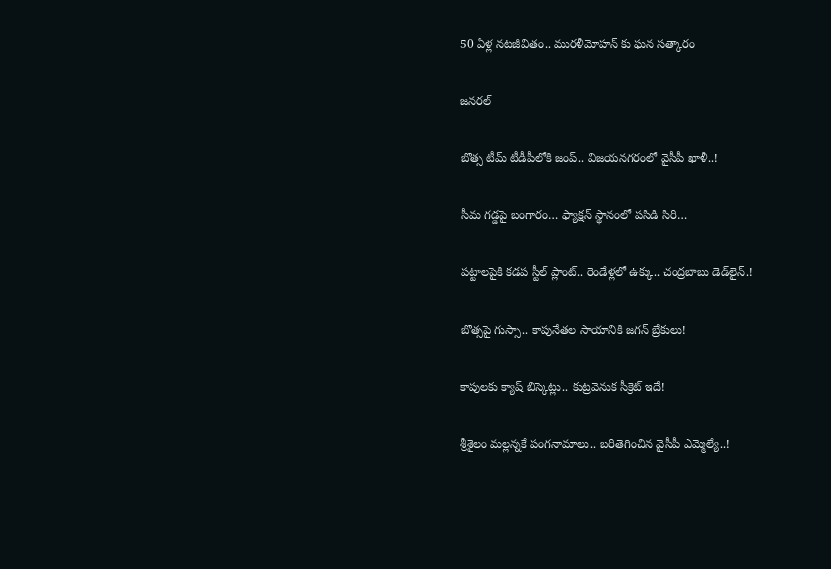50 ఏళ్ల నటజీవితం.. మురళీమోహన్ కు ఘన సత్కారం

జనరల్

బొత్స టీమ్‌ టీడీపీలోకి జంప్‌.. విజయనగరంలో వైసీపీ ఖాళీ..!

సీమ గడ్డపై బంగారం… ఫ్యాక్షన్‌ స్థానంలో పసిడి సిరి…

పట్టాలపైకి కడప స్టీల్‌ ప్లాంట్‌.. రెండేళ్లలో ఉక్కు.. చంద్రబాబు డెడ్‌లైన్.!

బొత్సపై గుస్సా.. కాపునేతల సాయానికి జగన్ బ్రేకులు!

కాపులకు క్యాష్ బిస్కెట్లు.. కుట్రవెనుక సీక్రెట్ ఇదే!

శ్రీశైలం మల్లన్నకే పంగనామాలు.. బరితెగించిన వైసీపీ ఎమ్మెల్యే..!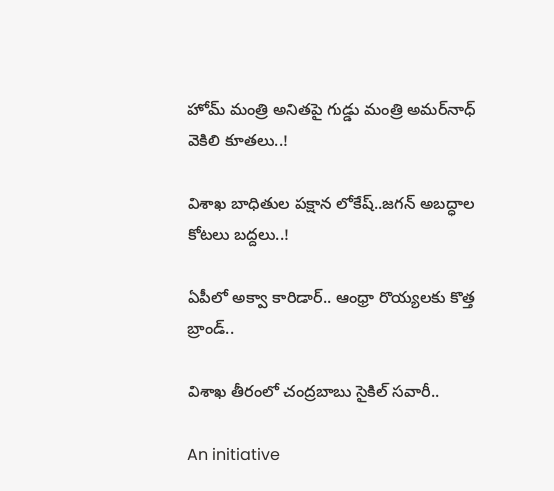హోమ్‌ మంత్రి అనితపై గుడ్డు మంత్రి అమర్‌నాధ్‌ వెకిలి కూతలు..!

విశాఖ బాధితుల పక్షాన లోకేష్..జగన్ అబద్ధాల కోటలు బద్దలు..!

ఏపీలో అక్వా కారిడార్‌.. ఆంధ్రా రొయ్యలకు కొత్త బ్రాండ్‌..

విశాఖ తీరంలో చంద్రబాబు సైకిల్‌ సవారీ..

An initiative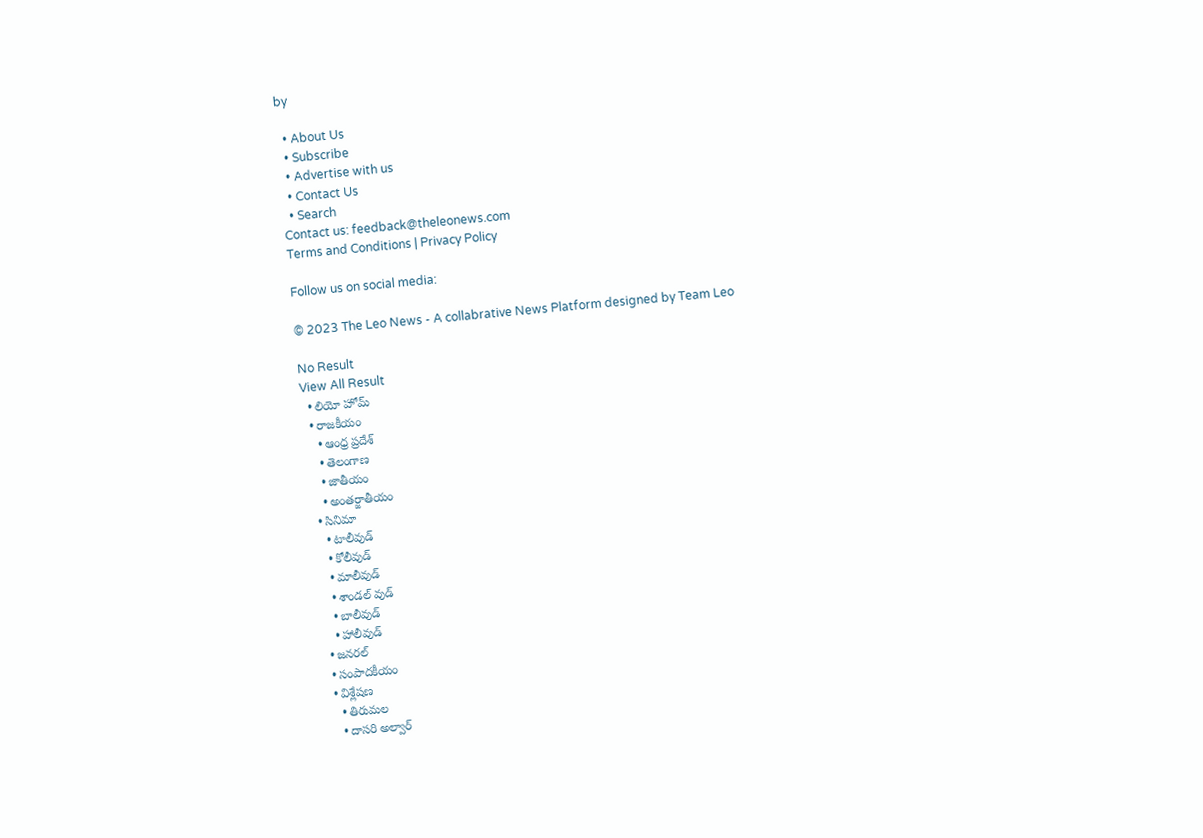by

  • About Us
  • Subscribe
  • Advertise with us
  • Contact Us
  • Search
Contact us: feedback@theleonews.com
Terms and Conditions | Privacy Policy

Follow us on social media:

© 2023 The Leo News - A collabrative News Platform designed by Team Leo

No Result
View All Result
  • లియో హోమ్
  • రాజకీయం
    • ఆంధ్ర ప్రదేశ్
    • తెలంగాణ
    • జాతీయం
    • అంతర్జాతీయం
  • సినిమా
    • టాలీవుడ్
    • కోలీవుడ్
    • మాలీవుడ్
    • శాండల్ వుడ్
    • బాలీవుడ్
    • హాలీవుడ్
  • జనరల్
  • సంపాదకీయం
  • విశ్లేషణ
    • తిరుమల
    • దాసరి అల్వార్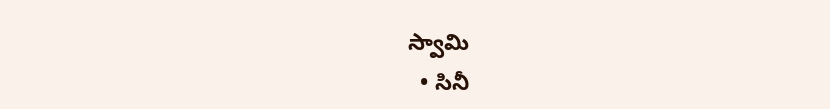స్వామి
  • సినీ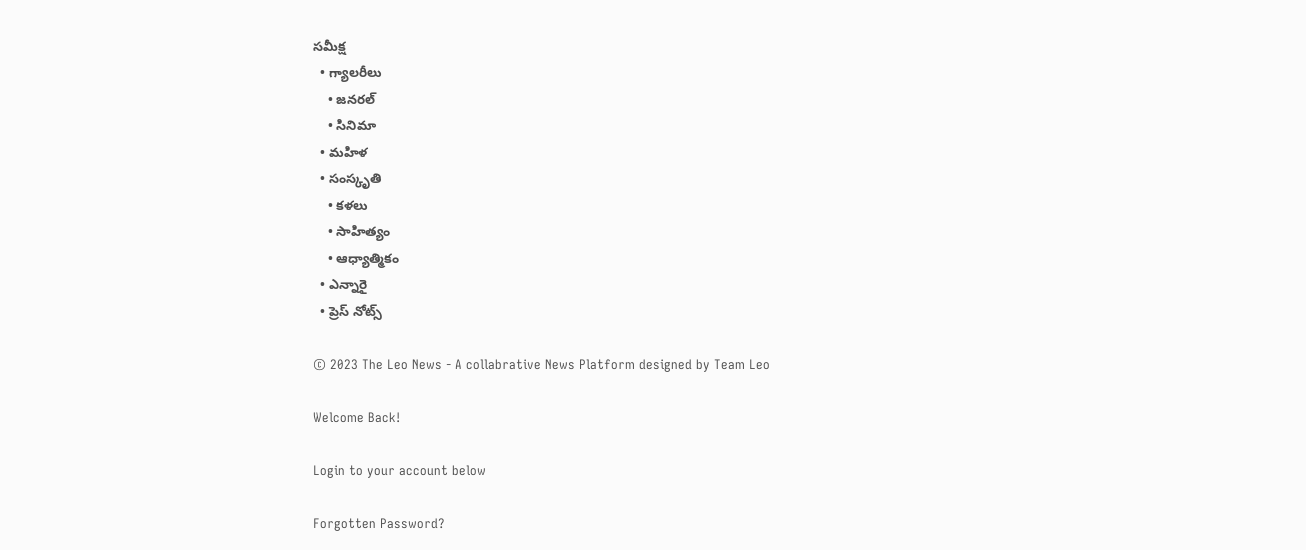సమీక్ష
  • గ్యాలరీలు
    • జనరల్
    • సినిమా
  • మహిళ
  • సంస్కృతి
    • కళలు
    • సాహిత్యం
    • ఆధ్యాత్మికం
  • ఎన్నారై
  • ప్రెస్ నోట్స్

© 2023 The Leo News - A collabrative News Platform designed by Team Leo

Welcome Back!

Login to your account below

Forgotten Password?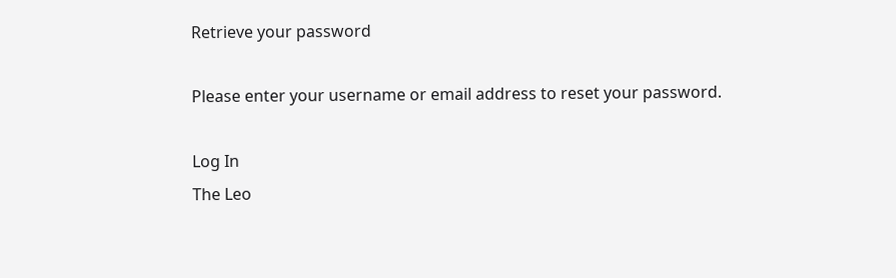Retrieve your password

Please enter your username or email address to reset your password.

Log In
The Leo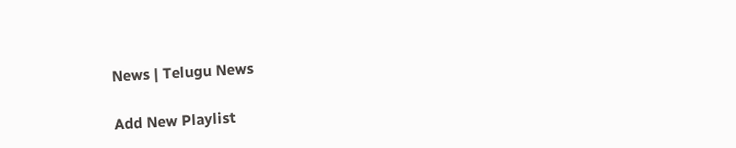News | Telugu News

Add New Playlist